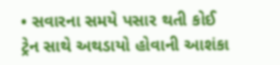• સવારના સમયે પસાર થતી કોઈ ટ્રેન સાથે અથડાયો હોવાની આશંકા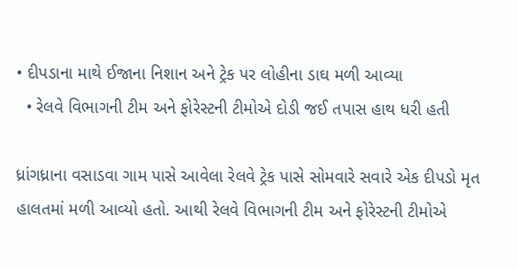• દીપડાના માથે ઈજાના નિશાન અને ટ્રેક પર લોહીના ડાઘ મળી આવ્યા
  • રેલવે વિભાગની ટીમ અને ફોરેસ્ટની ટીમોએ દોડી જઈ તપાસ હાથ ધરી હતી

ધ્રાંગધ્રાના વસાડવા ગામ પાસે આવેલા રેલવે ટ્રેક પાસે સોમવારે સવારે એક દીપડો મૃત હાલતમાં મળી આવ્યો હતો. આથી રેલવે વિભાગની ટીમ અને ફોરેસ્ટની ટીમોએ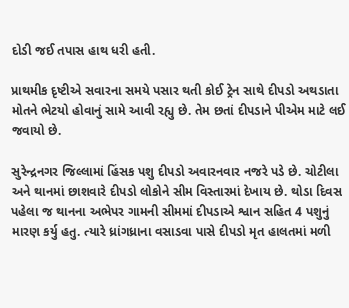દોડી જઈ તપાસ હાથ ધરી હતી.

પ્રાથમીક દૃષ્ટીએ સવારના સમયે પસાર થતી કોઈ ટ્રેન સાથે દીપડો અથડાતા મોતને ભેટયો હોવાનું સામે આવી રહ્યુ છે. તેમ છતાં દીપડાને પીએમ માટે લઈ જવાયો છે.

સુરેન્દ્રનગર જિલ્લામાં હિંસક પશુ દીપડો અવારનવાર નજરે પડે છે. ચોટીલા અને થાનમાં છાશવારે દીપડો લોકોને સીમ વિસ્તારમાં દેખાય છે. થોડા દિવસ પહેલા જ થાનના અભેપર ગામની સીમમાં દીપડાએ શ્વાન સહિત 4 પશુનું મારણ કર્યુ હતુ. ત્યારે ધ્રાંગધ્રાના વસાડવા પાસે દીપડો મૃત હાલતમાં મળી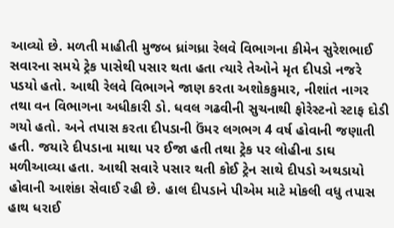આવ્યો છે. મળતી માહીતી મુજબ ધ્રાંગધ્રા રેલવે વિભાગના કીમેન સુરેશભાઈ સવારના સમયે ટ્રેક પાસેથી પસાર થતા હતા ત્યારે તેઓને મૃત દીપડો નજરે પડયો હતો. આથી રેલવે વિભાગને જાણ કરતા અશોકકુમાર, નીશાંત નાગર તથા વન વિભાગના અધીકારી ડો. ધવલ ગઢવીની સુચનાથી ફોરેસ્ટનો સ્ટાફ દોડી ગયો હતો. અને તપાસ કરતા દીપડાની ઉંમર લગભગ 4 વર્ષ હોવાની જણાતી હતી. જયારે દીપડાના માથા પર ઈજા હતી તથા ટ્રેક પર લોહીના ડાઘ મળીઆવ્યા હતા. આથી સવારે પસાર થતી કોઈ ટ્રેન સાથે દીપડો અથડાયો હોવાની આશંકા સેવાઈ રહી છે. હાલ દીપડાને પીએમ માટે મોકલી વધુ તપાસ હાથ ધરાઈ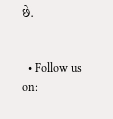છે.


  • Follow us on: